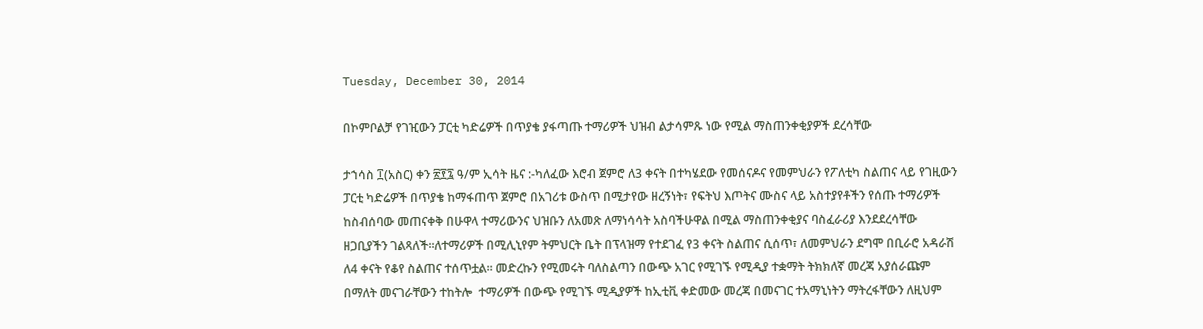Tuesday, December 30, 2014

በኮምቦልቻ የገዢውን ፓርቲ ካድሬዎች በጥያቄ ያፋጣጡ ተማሪዎች ህዝብ ልታሳምጹ ነው የሚል ማስጠንቀቂያዎች ደረሳቸው

ታኀሳስ ፲(አስር) ቀን ፳፻፯ ዓ/ም ኢሳት ዜና :-ካለፈው እሮብ ጀምሮ ለ3 ቀናት በተካሄደው የመሰናዶና የመምህራን የፖለቲካ ስልጠና ላይ የገዚውን ፓርቲ ካድሬዎች በጥያቄ ከማፋጠጥ ጀምሮ በአገሪቱ ውስጥ በሚታየው ዘረኝነት፣ የፍትህ እጦትና ሙስና ላይ አስተያየቶችን የሰጡ ተማሪዎች ከስብሰባው መጠናቀቅ በሁዋላ ተማሪውንና ህዝቡን ለአመጽ ለማነሳሳት አስባችሁዋል በሚል ማስጠንቀቂያና ባስፈራሪያ እንደደረሳቸው ዘጋቢያችን ገልጻለች።ለተማሪዎች በሚሊኒየም ትምህርት ቤት በፕላዝማ የተደገፈ የ3 ቀናት ስልጠና ሲሰጥ፣ ለመምህራን ደግሞ በቢራሮ አዳራሽ ለ4 ቀናት የቆየ ስልጠና ተሰጥቷል። መድረኩን የሚመሩት ባለስልጣን በውጭ አገር የሚገኙ የሚዲያ ተቋማት ትክክለኛ መረጃ አያሰራጩም በማለት መናገራቸውን ተከትሎ  ተማሪዎች በውጭ የሚገኙ ሚዲያዎች ከኢቲቪ ቀድመው መረጃ በመናገር ተአማኒነትን ማትረፋቸውን ለዚህም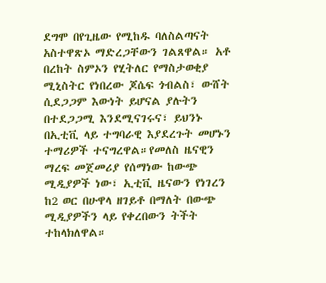ደግሞ በየጊዜው የሚከዱ ባለስልጣናት አስተዋጽኦ ማድረጋቸውን ገልጸዋል። አቶ በረከት ስምኦን የሂትለር የማስታወቂያ ሚኒስትር የነበረው ጆሴፍ ጎብልስ፣ ውሸት ሲደጋጋም እውነት ይሆናል ያሉትን በተደጋጋሚ እንደሚናገሩና፣ ይህንኑ በኢቲቪ ላይ ተግባራዊ እያደረጉት መሆኑን ተማሪዎች ተናግረዋል።የመለስ ዜናዊን ማረፍ መጀመሪያ የሰማነው ከውጭ ሚዲያዎች ነው፣ ኢቲቪ ዜናውን የነገረን ከ2 ወር በሁዋላ ዘገይቶ በማለት በውጭ ሚዲያዎችን ላይ የቀረበውን ትችት ተከላክለዋል።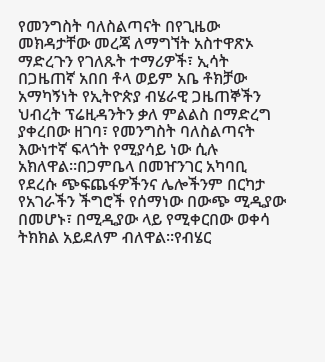የመንግስት ባለስልጣናት በየጊዜው መክዳታቸው መረጃ ለማግኘት አስተዋጽኦ ማድረጉን የገለጹት ተማሪዎች፣ ኢሳት በጋዜጠኛ አበበ ቶላ ወይም አቤ ቶክቻው አማካኝነት የኢትዮጵያ ብሄራዊ ጋዜጠኞችን ህብረት ፕሬዚዳንትን ቃለ ምልልስ በማድረግ ያቀረበው ዘገባ፣ የመንግስት ባለስልጣናት እውነተኛ ፍላጎት የሚያሳይ ነው ሲሉ አክለዋል።በጋምቤላ በመዠንገር አካባቢ የደረሱ ጭፍጨፋዎችንና ሌሎችንም በርካታ የአገራችን ችግሮች የሰማነው በውጭ ሚዲያው በመሆኑ፣ በሚዲያው ላይ የሚቀርበው ወቀሳ ትክክል አይደለም ብለዋል።የብሄር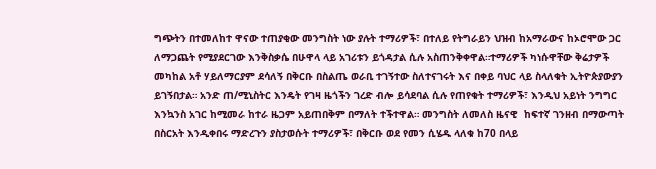ግጭትን በተመለከተ ዋናው ተጠያቂው መንግስት ነው ያሉት ተማሪዎች፣ በተለይ የትግራይን ህዝብ ከአማራውና ከኦሮሞው ጋር ለማጋጨት የሚያደርገው እንቅስቃሴ በሁዋላ ላይ አገሪቱን ይጎዳታል ሲሉ አስጠንቅቀዋል።ተማሪዎች ካነሱዋቸው ቅሬታዎች መካከል አቶ ሃይለማርያም ደሳለኝ በቅርቡ በስልጤ ወራቢ ተገኝተው ስለተናገሩት እና በቀይ ባህር ላይ ስላለቁት ኢትዮጵያውያን ይገኝበታል። አንድ ጠ/ሚኒስትር እንዴት የገዛ ዜጎችን ገረድ ብሎ ይሳደባል ሲሉ የጠየቁት ተማሪዎች፣ እንዲህ አይነት ንግግር እንኳንስ አገር ከሚመራ ከተራ ዜጋም አይጠበቅም በማለት ተችተዋል። መንግስት ለመለስ ዜናዊ  ከፍተኛ ገንዘብ በማውጣት በስርአት እንዲቀበሩ ማድረጉን ያስታወሱት ተማሪዎች፣ በቅርቡ ወደ የመን ሲሄዱ ላለቁ ከ70 በላይ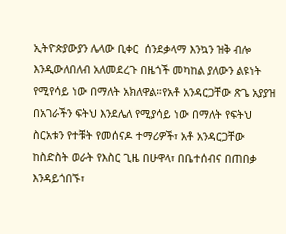ኢትዮጵያውያን ሌላው ቢቀር  ሰንደቃላማ እንኳን ዝቅ ብሎ እንዲውለበለብ አለመደረጉ በዜጎች መካከል ያለውን ልዩነት የሚየሳይ ነው በማለት አክለዋል።የአቶ አንዳርጋቸው ጽጌ አያያዝ በአገራችን ፍትህ እንደሌለ የሚያሳይ ነው በማለት የፍትህ ስርአቱን የተቹት የመሰናዶ ተማሪዎች፣ አቶ አንዳርጋቸው ከስድስት ወራት የእስር ጊዜ በሁዋላ፣ በቤተሰብና በጠበቃ እንዳይጎበኙ፣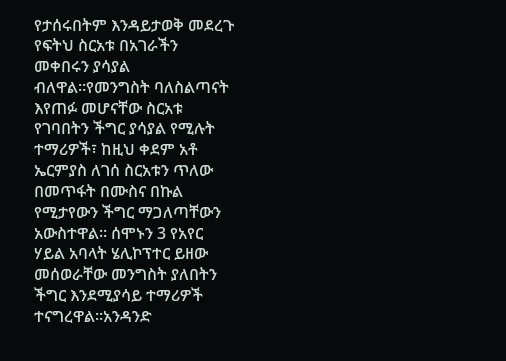የታሰሩበትም እንዳይታወቅ መደረጉ የፍትህ ስርአቱ በአገራችን መቀበሩን ያሳያል ብለዋል።የመንግስት ባለስልጣናት እየጠፉ መሆናቸው ስርአቱ የገባበትን ችግር ያሳያል የሚሉት ተማሪዎች፣ ከዚህ ቀደም አቶ ኤርምያስ ለገሰ ስርአቱን ጥለው በመጥፋት በሙስና በኩል የሚታየውን ችግር ማጋለጣቸውን አውስተዋል። ሰሞኑን 3 የአየር ሃይል አባላት ሄሊኮፕተር ይዘው መሰወራቸው መንግስት ያለበትን ችግር እንደሚያሳይ ተማሪዎች ተናግረዋል።አንዳንድ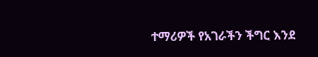ተማሪዎች የአገራችን ችግር እንደ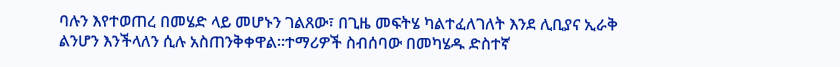ባሉን እየተወጠረ በመሄድ ላይ መሆኑን ገልጸው፣ በጊዜ መፍትሄ ካልተፈለገለት እንደ ሊቢያና ኢራቅ ልንሆን እንችላለን ሲሉ አስጠንቅቀዋል።ተማሪዎች ስብሰባው በመካሄዱ ድስተኛ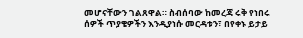መሆናቸውን ገልጸዋል። ስብሰባው ከመረጃ ሩቅ የነበሩ ሰዎች ጥያቄዎችን እንዲያነሱ መርዳቱን፣ በየቀኑ ይታይ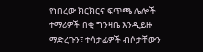የነበረው ክርክርና ፍጥጫ ሌሎች ተማሪዎች በቂ ግንዛቤ እንዲይዙ ማድረጉን፣ ተሳታፊዎች ብሶታቸውን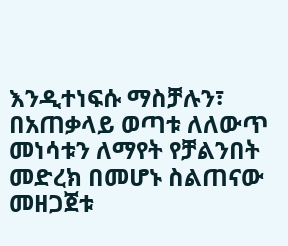እንዲተነፍሱ ማስቻሉን፣ በአጠቃላይ ወጣቱ ለለውጥ መነሳቱን ለማየት የቻልንበት መድረክ በመሆኑ ስልጠናው መዘጋጀቱ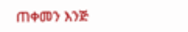ጠቀመን እንጅ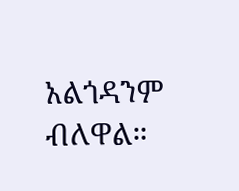አልጎዳንም ብለዋል።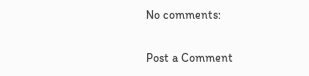No comments:

Post a Comment